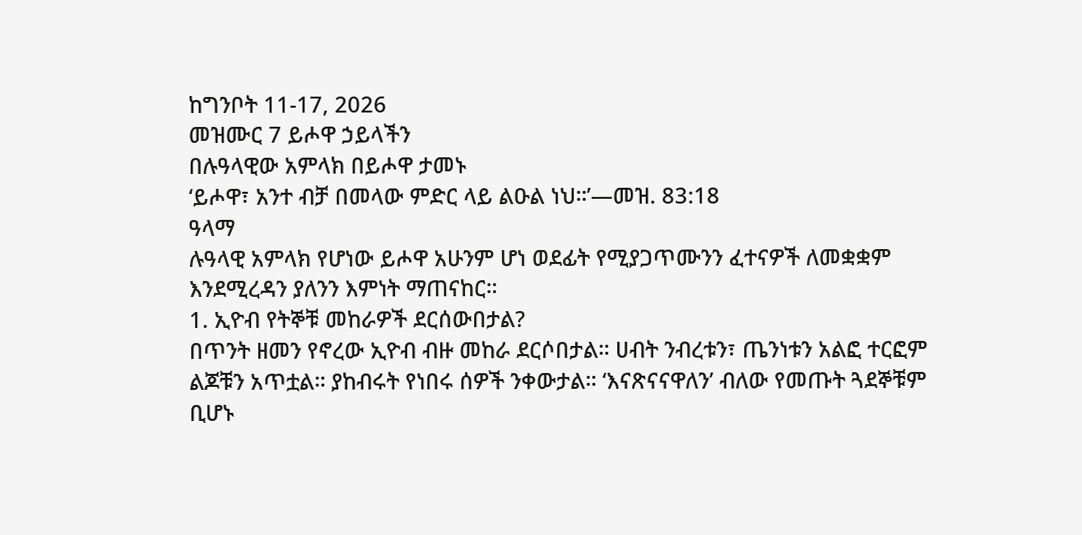ከግንቦት 11-17, 2026
መዝሙር 7 ይሖዋ ኃይላችን
በሉዓላዊው አምላክ በይሖዋ ታመኑ
‘ይሖዋ፣ አንተ ብቻ በመላው ምድር ላይ ልዑል ነህ።’—መዝ. 83:18
ዓላማ
ሉዓላዊ አምላክ የሆነው ይሖዋ አሁንም ሆነ ወደፊት የሚያጋጥሙንን ፈተናዎች ለመቋቋም እንደሚረዳን ያለንን እምነት ማጠናከር።
1. ኢዮብ የትኞቹ መከራዎች ደርሰውበታል?
በጥንት ዘመን የኖረው ኢዮብ ብዙ መከራ ደርሶበታል። ሀብት ንብረቱን፣ ጤንነቱን አልፎ ተርፎም ልጆቹን አጥቷል። ያከብሩት የነበሩ ሰዎች ንቀውታል። ‘እናጽናናዋለን’ ብለው የመጡት ጓደኞቹም ቢሆኑ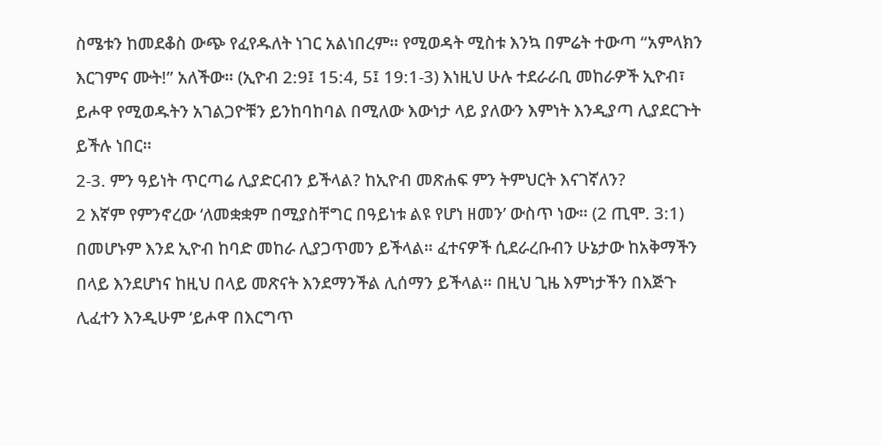ስሜቱን ከመደቆስ ውጭ የፈየዱለት ነገር አልነበረም። የሚወዳት ሚስቱ እንኳ በምሬት ተውጣ “አምላክን እርገምና ሙት!” አለችው። (ኢዮብ 2:9፤ 15:4, 5፤ 19:1-3) እነዚህ ሁሉ ተደራራቢ መከራዎች ኢዮብ፣ ይሖዋ የሚወዱትን አገልጋዮቹን ይንከባከባል በሚለው እውነታ ላይ ያለውን እምነት እንዲያጣ ሊያደርጉት ይችሉ ነበር።
2-3. ምን ዓይነት ጥርጣሬ ሊያድርብን ይችላል? ከኢዮብ መጽሐፍ ምን ትምህርት እናገኛለን?
2 እኛም የምንኖረው ‘ለመቋቋም በሚያስቸግር በዓይነቱ ልዩ የሆነ ዘመን’ ውስጥ ነው። (2 ጢሞ. 3:1) በመሆኑም እንደ ኢዮብ ከባድ መከራ ሊያጋጥመን ይችላል። ፈተናዎች ሲደራረቡብን ሁኔታው ከአቅማችን በላይ እንደሆነና ከዚህ በላይ መጽናት እንደማንችል ሊሰማን ይችላል። በዚህ ጊዜ እምነታችን በእጅጉ ሊፈተን እንዲሁም ‘ይሖዋ በእርግጥ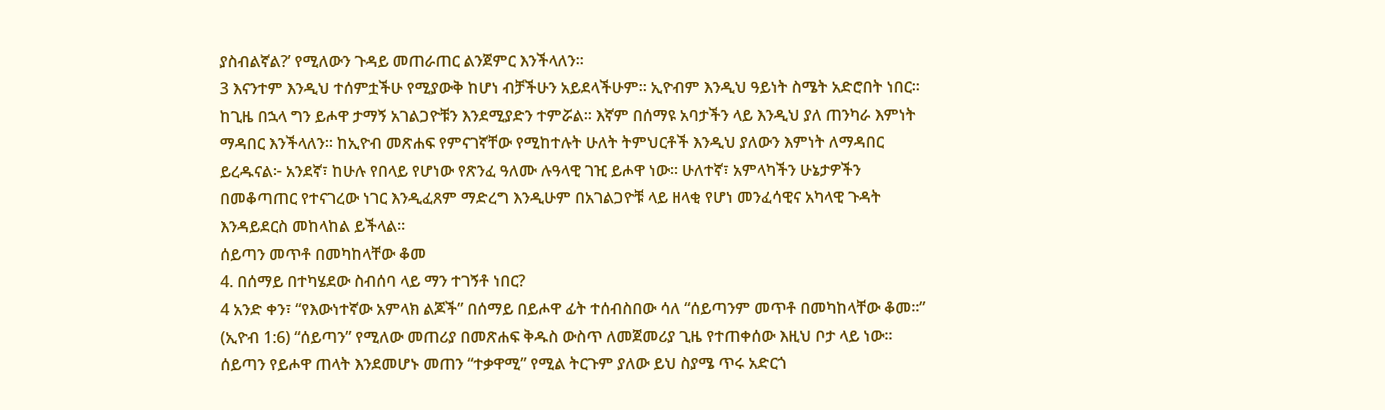ያስብልኛል?’ የሚለውን ጉዳይ መጠራጠር ልንጀምር እንችላለን።
3 እናንተም እንዲህ ተሰምቷችሁ የሚያውቅ ከሆነ ብቻችሁን አይደላችሁም። ኢዮብም እንዲህ ዓይነት ስሜት አድሮበት ነበር። ከጊዜ በኋላ ግን ይሖዋ ታማኝ አገልጋዮቹን እንደሚያድን ተምሯል። እኛም በሰማዩ አባታችን ላይ እንዲህ ያለ ጠንካራ እምነት ማዳበር እንችላለን። ከኢዮብ መጽሐፍ የምናገኛቸው የሚከተሉት ሁለት ትምህርቶች እንዲህ ያለውን እምነት ለማዳበር ይረዱናል፦ አንደኛ፣ ከሁሉ የበላይ የሆነው የጽንፈ ዓለሙ ሉዓላዊ ገዢ ይሖዋ ነው። ሁለተኛ፣ አምላካችን ሁኔታዎችን በመቆጣጠር የተናገረው ነገር እንዲፈጸም ማድረግ እንዲሁም በአገልጋዮቹ ላይ ዘላቂ የሆነ መንፈሳዊና አካላዊ ጉዳት እንዳይደርስ መከላከል ይችላል።
ሰይጣን መጥቶ በመካከላቸው ቆመ
4. በሰማይ በተካሄደው ስብሰባ ላይ ማን ተገኝቶ ነበር?
4 አንድ ቀን፣ “የእውነተኛው አምላክ ልጆች” በሰማይ በይሖዋ ፊት ተሰብስበው ሳለ “ሰይጣንም መጥቶ በመካከላቸው ቆመ።” (ኢዮብ 1:6) “ሰይጣን” የሚለው መጠሪያ በመጽሐፍ ቅዱስ ውስጥ ለመጀመሪያ ጊዜ የተጠቀሰው እዚህ ቦታ ላይ ነው። ሰይጣን የይሖዋ ጠላት እንደመሆኑ መጠን “ተቃዋሚ” የሚል ትርጉም ያለው ይህ ስያሜ ጥሩ አድርጎ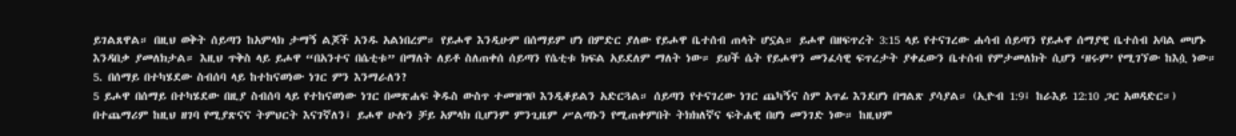ይገልጸዋል። በዚህ ወቅት ሰይጣን ከአምላክ ታማኝ ልጆች አንዱ አልነበረም። የይሖዋ እንዲሁም በሰማይም ሆነ በምድር ያለው የይሖዋ ቤተሰብ ጠላት ሆኗል። ይሖዋ በዘፍጥረት 3:15 ላይ የተናገረው ሐሳብ ሰይጣን የይሖዋ ሰማያዊ ቤተሰብ አባል መሆኑ እንዳበቃ ያመለክታል። እዚህ ጥቅስ ላይ ይሖዋ “በአንተና በሴቲቱ” በማለት ለይቶ ስለጠቀሰ ሰይጣን የሴቲቱ ክፍል አይደለም ማለት ነው። ይህች ሴት የይሖዋን መንፈሳዊ ፍጥረታት ያቀፈውን ቤተሰብ የምታመለክት ሲሆን ‘ዘሩም’ የሚገኘው ከእሷ ነው።
5. በሰማይ በተካሄደው ስብሰባ ላይ ከተከናወነው ነገር ምን እንማራለን?
5 ይሖዋ በሰማይ በተካሄደው በዚያ ስብሰባ ላይ የተከናወነው ነገር በመጽሐፍ ቅዱስ ውስጥ ተመዝግቦ እንዲቆይልን አድርጓል። ሰይጣን የተናገረው ነገር ጨካኝና ስም አጥፊ እንደሆነ በግልጽ ያሳያል። (ኢዮብ 1:9፤ ከራእይ 12:10 ጋር አወዳድር።) በተጨማሪም ከዚህ ዘገባ የሚያጽናና ትምህርት እናገኛለን፤ ይሖዋ ሁሉን ቻይ አምላክ ቢሆንም ምንጊዜም ሥልጣኑን የሚጠቀምበት ትክክለኛና ፍትሐዊ በሆነ መንገድ ነው። ከዚህም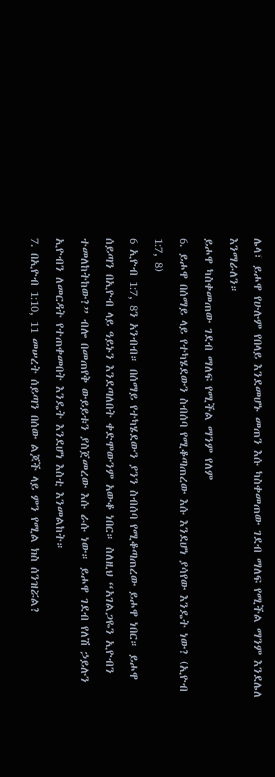ሌላ፣ ይሖዋ የሁሉም የበላይ እንደመሆኑ መጠን እሱ ካስቀመጠው ገደብ ማለፍ የሚችል ማንም እንደሌለ እንማራለን።
ይሖዋ ካስቀመጠው ገደብ ማለፍ የሚችል ማንም የለም
6. ይሖዋ በሰማይ ላይ የተካሄደውን ስብሰባ የሚቆጣጠረው እሱ እንደሆነ ያሳየው እንዴት ነው? (ኢዮብ 1:7, 8)
6 ኢዮብ 1:7, 8ን አንብብ። በሰማይ የተካሄደውን ያንን ስብሰባ የሚቆጣጠረው ይሖዋ ነበር። ይሖዋ ሰይጣን በኢዮብ ላይ ዓይኑን እንደጣለበት ቀድሞውንም አውቆ ነበር። ስለዚህ “አገልጋዬን ኢዮብን ተመለከትከው?” ብሎ በመጠየቅ ውይይቱን ያስጀመረው እሱ ራሱ ነው። ይሖዋ ገደብ የለሽ ኃይሉን ኢዮብን ለመርዳት የተጠቀመበት እንዴት እንደሆነ እስቲ እንመልከት።
7. በኢዮብ 1:10, 11 መሠረት ሰይጣን በሰው ልጆች ላይ ምን የሚል ክስ ሰንዝሯል?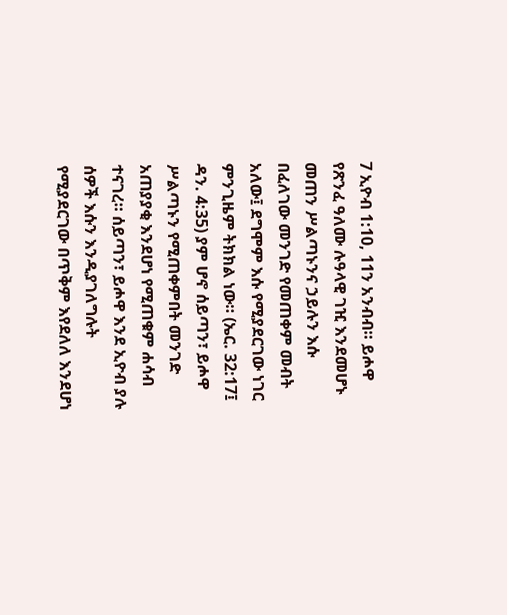7 ኢዮብ 1:10, 11ን አንብብ። ይሖዋ የጽንፈ ዓለሙ ሉዓላዊ ገዢ እንደመሆኑ መጠን ሥልጣኑንና ኃይሉን እሱ በፈለገው መንገድ የመጠቀም መብት አለው፤ ደግሞም እሱ የሚያደርገው ነገር ምንጊዜም ትክክል ነው። (ኤር. 32:17፤ ዳን. 4:35) ያም ሆኖ ሰይጣን፣ ይሖዋ ሥልጣኑን የሚጠቀምበት መንገድ አጠያያቂ እንደሆነ የሚጠቁም ሐሳብ ተናገረ። ሰይጣን፣ ይሖዋ እንደ ኢዮብ ያሉ ሰዎች እሱን እንዲያገለግሉት የሚያደርገው በጥቅም እየደለለ እንደሆነ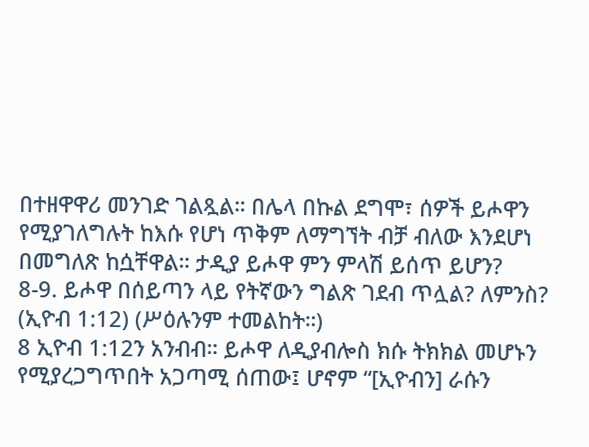በተዘዋዋሪ መንገድ ገልጿል። በሌላ በኩል ደግሞ፣ ሰዎች ይሖዋን የሚያገለግሉት ከእሱ የሆነ ጥቅም ለማግኘት ብቻ ብለው እንደሆነ በመግለጽ ከሷቸዋል። ታዲያ ይሖዋ ምን ምላሽ ይሰጥ ይሆን?
8-9. ይሖዋ በሰይጣን ላይ የትኛውን ግልጽ ገደብ ጥሏል? ለምንስ? (ኢዮብ 1:12) (ሥዕሉንም ተመልከት።)
8 ኢዮብ 1:12ን አንብብ። ይሖዋ ለዲያብሎስ ክሱ ትክክል መሆኑን የሚያረጋግጥበት አጋጣሚ ሰጠው፤ ሆኖም “[ኢዮብን] ራሱን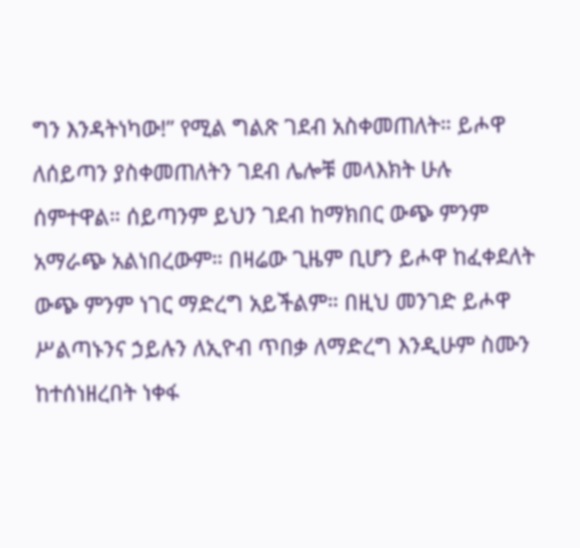ግን እንዳትነካው!” የሚል ግልጽ ገደብ አስቀመጠለት። ይሖዋ ለሰይጣን ያስቀመጠለትን ገደብ ሌሎቹ መላእክት ሁሉ ሰምተዋል። ሰይጣንም ይህን ገደብ ከማክበር ውጭ ምንም አማራጭ አልነበረውም። በዛሬው ጊዜም ቢሆን ይሖዋ ከፈቀደለት ውጭ ምንም ነገር ማድረግ አይችልም። በዚህ መንገድ ይሖዋ ሥልጣኑንና ኃይሉን ለኢዮብ ጥበቃ ለማድረግ እንዲሁም ስሙን ከተሰነዘረበት ነቀፋ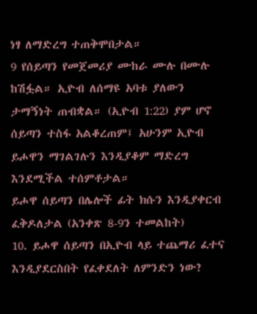ነፃ ለማድረግ ተጠቅሞበታል።
9 የሰይጣን የመጀመሪያ ሙከራ ሙሉ በሙሉ ከሽፏል። ኢዮብ ለሰማዩ አባቱ ያለውን ታማኝነት ጠብቋል። (ኢዮብ 1:22) ያም ሆኖ ሰይጣን ተስፋ አልቆረጠም፤ አሁንም ኢዮብ ይሖዋን ማገልገሉን እንዲያቆም ማድረግ እንደሚችል ተሰምቶታል።
ይሖዋ ሰይጣን በሌሎች ፊት ክሱን እንዲያቀርብ ፈቅዶለታል (አንቀጽ 8-9ን ተመልከት)
10. ይሖዋ ሰይጣን በኢዮብ ላይ ተጨማሪ ፈተና እንዲያደርስበት የፈቀደለት ለምንድን ነው?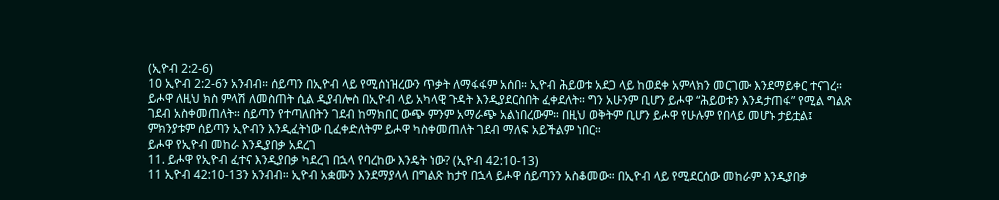(ኢዮብ 2:2-6)
10 ኢዮብ 2:2-6ን አንብብ። ሰይጣን በኢዮብ ላይ የሚሰነዝረውን ጥቃት ለማፋፋም አሰበ። ኢዮብ ሕይወቱ አደጋ ላይ ከወደቀ አምላክን መርገሙ እንደማይቀር ተናገረ። ይሖዋ ለዚህ ክስ ምላሽ ለመስጠት ሲል ዲያብሎስ በኢዮብ ላይ አካላዊ ጉዳት እንዲያደርስበት ፈቀደለት። ግን አሁንም ቢሆን ይሖዋ “ሕይወቱን እንዳታጠፋ” የሚል ግልጽ ገደብ አስቀመጠለት። ሰይጣን የተጣለበትን ገደብ ከማክበር ውጭ ምንም አማራጭ አልነበረውም። በዚህ ወቅትም ቢሆን ይሖዋ የሁሉም የበላይ መሆኑ ታይቷል፤ ምክንያቱም ሰይጣን ኢዮብን እንዲፈትነው ቢፈቀድለትም ይሖዋ ካስቀመጠለት ገደብ ማለፍ አይችልም ነበር።
ይሖዋ የኢዮብ መከራ እንዲያበቃ አደረገ
11. ይሖዋ የኢዮብ ፈተና እንዲያበቃ ካደረገ በኋላ የባረከው እንዴት ነው? (ኢዮብ 42:10-13)
11 ኢዮብ 42:10-13ን አንብብ። ኢዮብ አቋሙን እንደማያላላ በግልጽ ከታየ በኋላ ይሖዋ ሰይጣንን አስቆመው። በኢዮብ ላይ የሚደርሰው መከራም እንዲያበቃ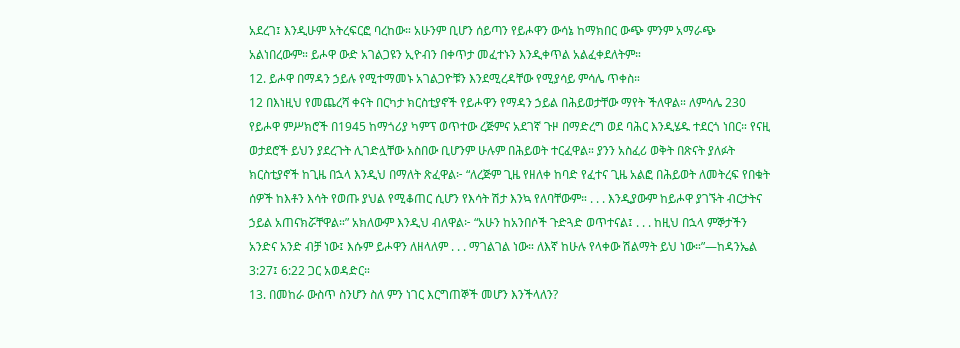አደረገ፤ እንዲሁም አትረፍርፎ ባረከው። አሁንም ቢሆን ሰይጣን የይሖዋን ውሳኔ ከማክበር ውጭ ምንም አማራጭ አልነበረውም። ይሖዋ ውድ አገልጋዩን ኢዮብን በቀጥታ መፈተኑን እንዲቀጥል አልፈቀደለትም።
12. ይሖዋ በማዳን ኃይሉ የሚተማመኑ አገልጋዮቹን እንደሚረዳቸው የሚያሳይ ምሳሌ ጥቀስ።
12 በእነዚህ የመጨረሻ ቀናት በርካታ ክርስቲያኖች የይሖዋን የማዳን ኃይል በሕይወታቸው ማየት ችለዋል። ለምሳሌ 230 የይሖዋ ምሥክሮች በ1945 ከማጎሪያ ካምፕ ወጥተው ረጅምና አደገኛ ጉዞ በማድረግ ወደ ባሕር እንዲሄዱ ተደርጎ ነበር። የናዚ ወታደሮች ይህን ያደረጉት ሊገድሏቸው አስበው ቢሆንም ሁሉም በሕይወት ተርፈዋል። ያንን አስፈሪ ወቅት በጽናት ያለፉት ክርስቲያኖች ከጊዜ በኋላ እንዲህ በማለት ጽፈዋል፦ “ለረጅም ጊዜ የዘለቀ ከባድ የፈተና ጊዜ አልፎ በሕይወት ለመትረፍ የበቁት ሰዎች ከእቶን እሳት የወጡ ያህል የሚቆጠር ሲሆን የእሳት ሽታ እንኳ የለባቸውም። . . . እንዲያውም ከይሖዋ ያገኙት ብርታትና ኃይል አጠናክሯቸዋል።” አክለውም እንዲህ ብለዋል፦ “አሁን ከአንበሶች ጉድጓድ ወጥተናል፤ . . . ከዚህ በኋላ ምኞታችን አንድና አንድ ብቻ ነው፤ እሱም ይሖዋን ለዘላለም . . . ማገልገል ነው። ለእኛ ከሁሉ የላቀው ሽልማት ይህ ነው።”—ከዳንኤል 3:27፤ 6:22 ጋር አወዳድር።
13. በመከራ ውስጥ ስንሆን ስለ ምን ነገር እርግጠኞች መሆን እንችላለን?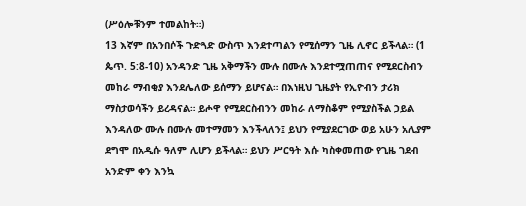(ሥዕሎቹንም ተመልከት።)
13 እኛም በአንበሶች ጉድጓድ ውስጥ እንደተጣልን የሚሰማን ጊዜ ሊኖር ይችላል። (1 ጴጥ. 5:8-10) አንዳንድ ጊዜ አቅማችን ሙሉ በሙሉ እንደተሟጠጠና የሚደርስብን መከራ ማብቂያ እንደሌለው ይሰማን ይሆናል። በእነዚህ ጊዜያት የኢዮብን ታሪክ ማስታወሳችን ይረዳናል። ይሖዋ የሚደርስብንን መከራ ለማስቆም የሚያስችል ኃይል እንዳለው ሙሉ በሙሉ መተማመን እንችላለን፤ ይህን የሚያደርገው ወይ አሁን አሊያም ደግሞ በአዲሱ ዓለም ሊሆን ይችላል። ይህን ሥርዓት እሱ ካስቀመጠው የጊዜ ገደብ አንድም ቀን እንኳ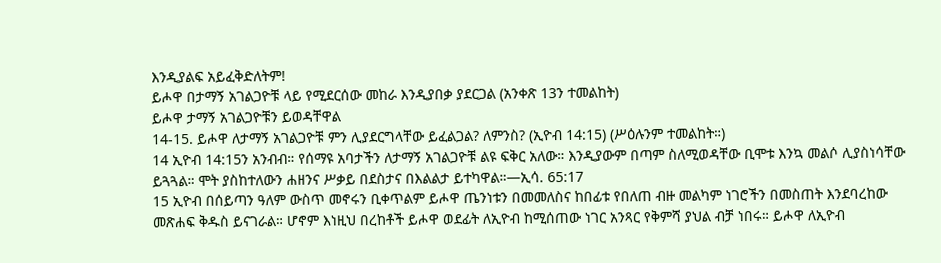እንዲያልፍ አይፈቅድለትም!
ይሖዋ በታማኝ አገልጋዮቹ ላይ የሚደርሰው መከራ እንዲያበቃ ያደርጋል (አንቀጽ 13ን ተመልከት)
ይሖዋ ታማኝ አገልጋዮቹን ይወዳቸዋል
14-15. ይሖዋ ለታማኝ አገልጋዮቹ ምን ሊያደርግላቸው ይፈልጋል? ለምንስ? (ኢዮብ 14:15) (ሥዕሉንም ተመልከት።)
14 ኢዮብ 14:15ን አንብብ። የሰማዩ አባታችን ለታማኝ አገልጋዮቹ ልዩ ፍቅር አለው። እንዲያውም በጣም ስለሚወዳቸው ቢሞቱ እንኳ መልሶ ሊያስነሳቸው ይጓጓል። ሞት ያስከተለውን ሐዘንና ሥቃይ በደስታና በእልልታ ይተካዋል።—ኢሳ. 65:17
15 ኢዮብ በሰይጣን ዓለም ውስጥ መኖሩን ቢቀጥልም ይሖዋ ጤንነቱን በመመለስና ከበፊቱ የበለጠ ብዙ መልካም ነገሮችን በመስጠት እንደባረከው መጽሐፍ ቅዱስ ይናገራል። ሆኖም እነዚህ በረከቶች ይሖዋ ወደፊት ለኢዮብ ከሚሰጠው ነገር አንጻር የቅምሻ ያህል ብቻ ነበሩ። ይሖዋ ለኢዮብ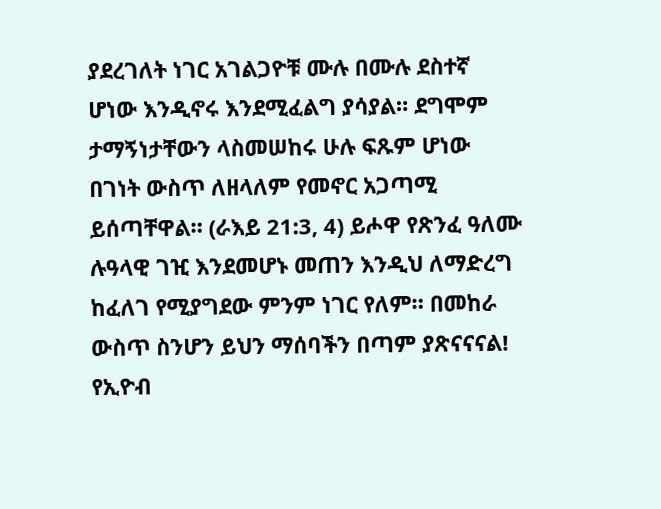ያደረገለት ነገር አገልጋዮቹ ሙሉ በሙሉ ደስተኛ ሆነው እንዲኖሩ እንደሚፈልግ ያሳያል። ደግሞም ታማኝነታቸውን ላስመሠከሩ ሁሉ ፍጹም ሆነው በገነት ውስጥ ለዘላለም የመኖር አጋጣሚ ይሰጣቸዋል። (ራእይ 21:3, 4) ይሖዋ የጽንፈ ዓለሙ ሉዓላዊ ገዢ እንደመሆኑ መጠን እንዲህ ለማድረግ ከፈለገ የሚያግደው ምንም ነገር የለም። በመከራ ውስጥ ስንሆን ይህን ማሰባችን በጣም ያጽናናናል!
የኢዮብ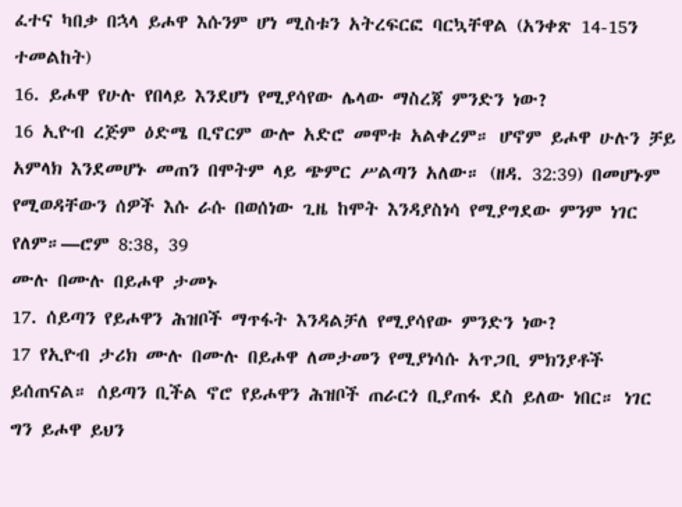ፈተና ካበቃ በኋላ ይሖዋ እሱንም ሆነ ሚስቱን አትረፍርፎ ባርኳቸዋል (አንቀጽ 14-15ን ተመልከት)
16. ይሖዋ የሁሉ የበላይ እንደሆነ የሚያሳየው ሌላው ማስረጃ ምንድን ነው?
16 ኢዮብ ረጅም ዕድሜ ቢኖርም ውሎ አድሮ መሞቱ አልቀረም። ሆኖም ይሖዋ ሁሉን ቻይ አምላክ እንደመሆኑ መጠን በሞትም ላይ ጭምር ሥልጣን አለው። (ዘዳ. 32:39) በመሆኑም የሚወዳቸውን ሰዎች እሱ ራሱ በወሰነው ጊዜ ከሞት እንዳያስነሳ የሚያግደው ምንም ነገር የለም።—ሮም 8:38, 39
ሙሉ በሙሉ በይሖዋ ታመኑ
17. ሰይጣን የይሖዋን ሕዝቦች ማጥፋት እንዳልቻለ የሚያሳየው ምንድን ነው?
17 የኢዮብ ታሪክ ሙሉ በሙሉ በይሖዋ ለመታመን የሚያነሳሱ አጥጋቢ ምክንያቶች ይሰጠናል። ሰይጣን ቢችል ኖሮ የይሖዋን ሕዝቦች ጠራርጎ ቢያጠፋ ደስ ይለው ነበር። ነገር ግን ይሖዋ ይህን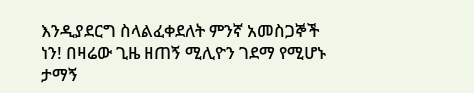እንዲያደርግ ስላልፈቀደለት ምንኛ አመስጋኞች ነን! በዛሬው ጊዜ ዘጠኝ ሚሊዮን ገደማ የሚሆኑ ታማኝ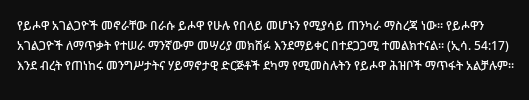የይሖዋ አገልጋዮች መኖራቸው በራሱ ይሖዋ የሁሉ የበላይ መሆኑን የሚያሳይ ጠንካራ ማስረጃ ነው። የይሖዋን አገልጋዮች ለማጥቃት የተሠራ ማንኛውም መሣሪያ መክሸፉ እንደማይቀር በተደጋጋሚ ተመልክተናል። (ኢሳ. 54:17) እንደ ብረት የጠነከሩ መንግሥታትና ሃይማኖታዊ ድርጅቶች ደካማ የሚመስሉትን የይሖዋ ሕዝቦች ማጥፋት አልቻሉም።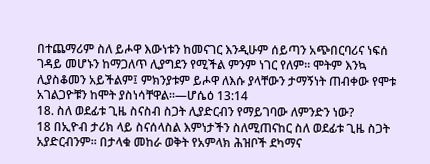በተጨማሪም ስለ ይሖዋ እውነቱን ከመናገር እንዲሁም ሰይጣን አጭበርባሪና ነፍሰ ገዳይ መሆኑን ከማጋለጥ ሊያግደን የሚችል ምንም ነገር የለም። ሞትም እንኳ ሊያስቆመን አይችልም፤ ምክንያቱም ይሖዋ ለእሱ ያላቸውን ታማኝነት ጠብቀው የሞቱ አገልጋዮቹን ከሞት ያስነሳቸዋል።—ሆሴዕ 13:14
18. ስለ ወደፊቱ ጊዜ ስናስብ ስጋት ሊያድርብን የማይገባው ለምንድን ነው?
18 በኢዮብ ታሪክ ላይ ስናሰላስል እምነታችን ስለሚጠናከር ስለ ወደፊቱ ጊዜ ስጋት አያድርብንም። በታላቁ መከራ ወቅት የአምላክ ሕዝቦች ደካማና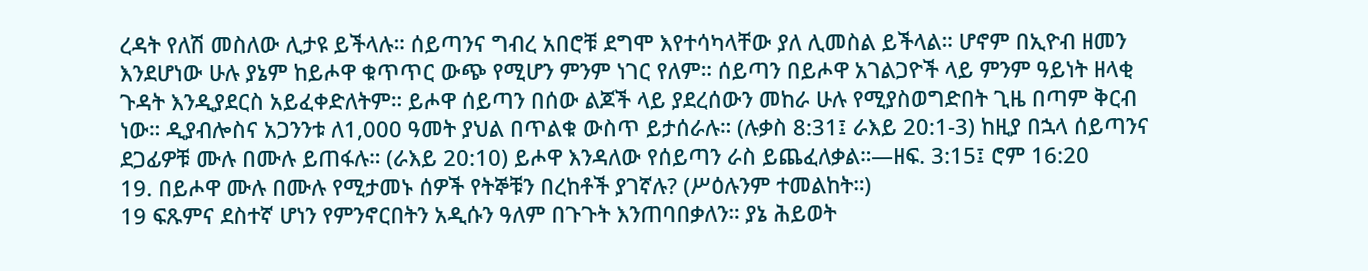ረዳት የለሽ መስለው ሊታዩ ይችላሉ። ሰይጣንና ግብረ አበሮቹ ደግሞ እየተሳካላቸው ያለ ሊመስል ይችላል። ሆኖም በኢዮብ ዘመን እንደሆነው ሁሉ ያኔም ከይሖዋ ቁጥጥር ውጭ የሚሆን ምንም ነገር የለም። ሰይጣን በይሖዋ አገልጋዮች ላይ ምንም ዓይነት ዘላቂ ጉዳት እንዲያደርስ አይፈቀድለትም። ይሖዋ ሰይጣን በሰው ልጆች ላይ ያደረሰውን መከራ ሁሉ የሚያስወግድበት ጊዜ በጣም ቅርብ ነው። ዲያብሎስና አጋንንቱ ለ1,000 ዓመት ያህል በጥልቁ ውስጥ ይታሰራሉ። (ሉቃስ 8:31፤ ራእይ 20:1-3) ከዚያ በኋላ ሰይጣንና ደጋፊዎቹ ሙሉ በሙሉ ይጠፋሉ። (ራእይ 20:10) ይሖዋ እንዳለው የሰይጣን ራስ ይጨፈለቃል።—ዘፍ. 3:15፤ ሮም 16:20
19. በይሖዋ ሙሉ በሙሉ የሚታመኑ ሰዎች የትኞቹን በረከቶች ያገኛሉ? (ሥዕሉንም ተመልከት።)
19 ፍጹምና ደስተኛ ሆነን የምንኖርበትን አዲሱን ዓለም በጉጉት እንጠባበቃለን። ያኔ ሕይወት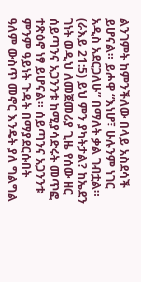ልንገምት ከምንችለው በላይ አስደሳች ይሆናል። ይሖዋ “እነሆ፣ ሁሉንም ነገር አዲስ አደርጋለሁ” በማለት ቃል ገብቷል። (ራእይ 21:5) ይህ ምን ያካትታል? ከኤደን ገነት ወዲህ ለመጀመሪያ ጊዜ የሰው ዘር ሰይጣንና አጋንንቱ ከሚያሳድሩት መጥፎ ተጽዕኖ ነፃ ይሆናል። ሰይጣንና አጋንንቱ ምንም ዓይነት ጉዳት በማያደርሱበት ዓለም ውስጥ መኖር እንዴት ያለ ግልግል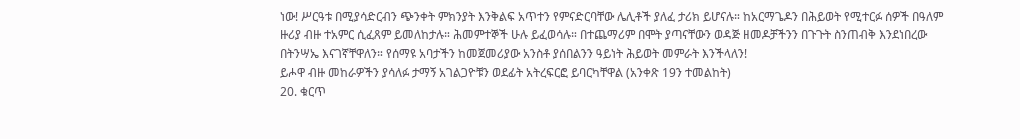ነው! ሥርዓቱ በሚያሳድርብን ጭንቀት ምክንያት እንቅልፍ አጥተን የምናድርባቸው ሌሊቶች ያለፈ ታሪክ ይሆናሉ። ከአርማጌዶን በሕይወት የሚተርፉ ሰዎች በዓለም ዙሪያ ብዙ ተአምር ሲፈጸም ይመለከታሉ። ሕመምተኞች ሁሉ ይፈወሳሉ። በተጨማሪም በሞት ያጣናቸውን ወዳጅ ዘመዶቻችንን በጉጉት ስንጠብቅ እንደነበረው በትንሣኤ እናገኛቸዋለን። የሰማዩ አባታችን ከመጀመሪያው አንስቶ ያሰበልንን ዓይነት ሕይወት መምራት እንችላለን!
ይሖዋ ብዙ መከራዎችን ያሳለፉ ታማኝ አገልጋዮቹን ወደፊት አትረፍርፎ ይባርካቸዋል (አንቀጽ 19ን ተመልከት)
20. ቁርጥ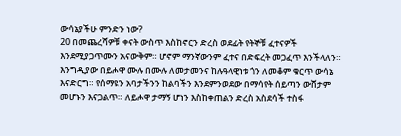ውሳኔያችሁ ምንድን ነው?
20 በመጨረሻዎቹ ቀናት ውስጥ እስከኖርን ድረስ ወደፊት የትኞቹ ፈተናዎች እንደሚያጋጥሙን አናውቅም። ሆኖም ማንኛውንም ፈተና በድፍረት መጋፈጥ እንችላለን። እንግዲያው በይሖዋ ሙሉ በሙሉ ለመታመንና ከሉዓላዊነቱ ጎን ለመቆም ቁርጥ ውሳኔ እናድርግ። የሰማዩን አባታችንን ከልባችን እንደምንወደው በማሳየት ሰይጣን ውሸታም መሆኑን እናጋልጥ። ለይሖዋ ታማኝ ሆነን እስከቀጠልን ድረስ አስደሳች ተስፋ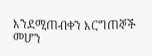እንደሚጠብቀን እርግጠኞች መሆን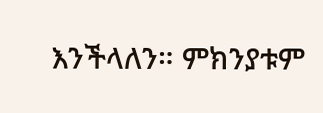እንችላለን። ምክንያቱም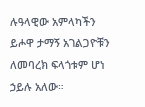ሉዓላዊው አምላካችን ይሖዋ ታማኝ አገልጋዮቹን ለመባረክ ፍላጎቱም ሆነ ኃይሉ አለው።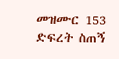መዝሙር 153 ድፍረት ስጠኝ